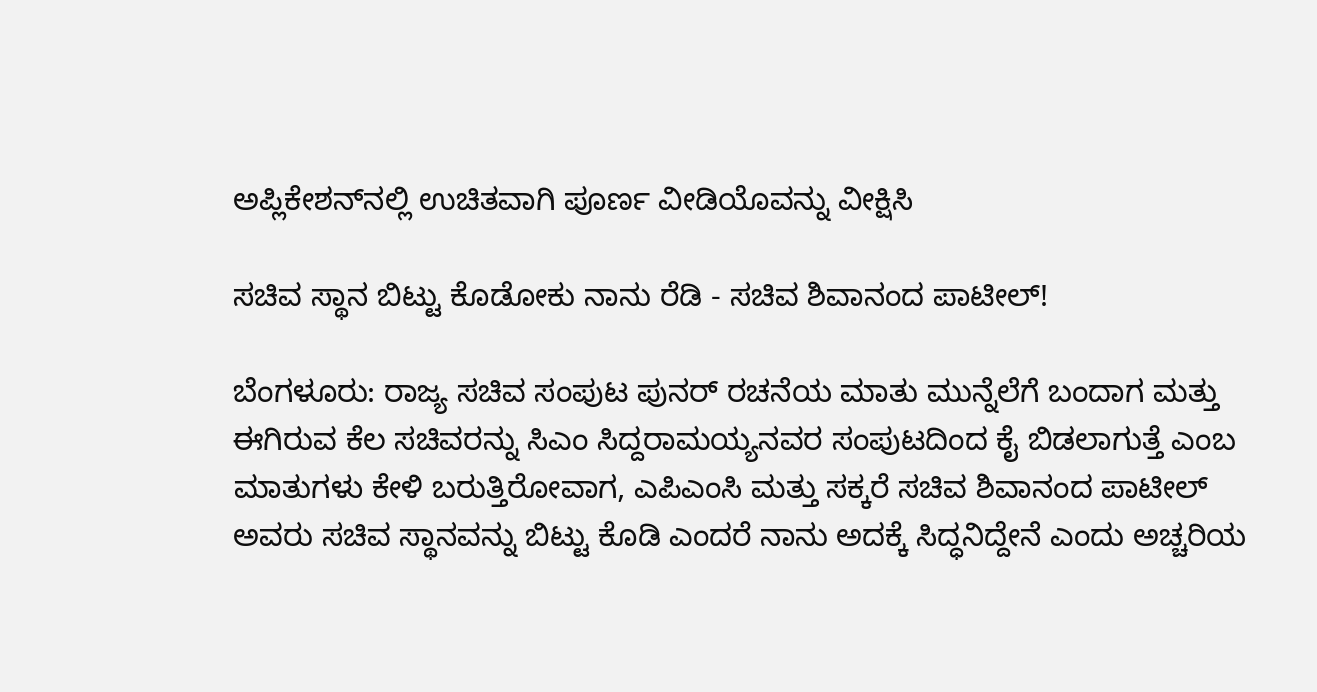ಅಪ್ಲಿಕೇಶನ್‌ನಲ್ಲಿ ಉಚಿತವಾಗಿ ಪೂರ್ಣ ವೀಡಿಯೊವನ್ನು ವೀಕ್ಷಿಸಿ

ಸಚಿವ ಸ್ಥಾನ ಬಿಟ್ಟು ಕೊಡೋಕು ನಾನು ರೆಡಿ - ಸಚಿವ ಶಿವಾನಂದ ಪಾಟೀಲ್!

ಬೆಂಗಳೂರು: ರಾಜ್ಯ ಸಚಿವ ಸಂಪುಟ ಪುನರ್ ರಚನೆಯ ಮಾತು ಮುನ್ನೆಲೆಗೆ ಬಂದಾಗ ಮತ್ತು ಈಗಿರುವ ಕೆಲ ಸಚಿವರನ್ನು ಸಿಎಂ ಸಿದ್ದರಾಮಯ್ಯನವರ ಸಂಪುಟದಿಂದ ಕೈ ಬಿಡಲಾಗುತ್ತೆ ಎಂಬ ಮಾತುಗಳು ಕೇಳಿ ಬರುತ್ತಿರೋವಾಗ, ಎಪಿಎಂಸಿ ಮತ್ತು ಸಕ್ಕರೆ ಸಚಿವ ಶಿವಾನಂದ ಪಾಟೀಲ್ ಅವರು ಸಚಿವ ಸ್ಥಾನವನ್ನು ಬಿಟ್ಟು ಕೊಡಿ ಎಂದರೆ ನಾನು ಅದಕ್ಕೆ ಸಿದ್ಧನಿದ್ದೇನೆ ಎಂದು ಅಚ್ಚರಿಯ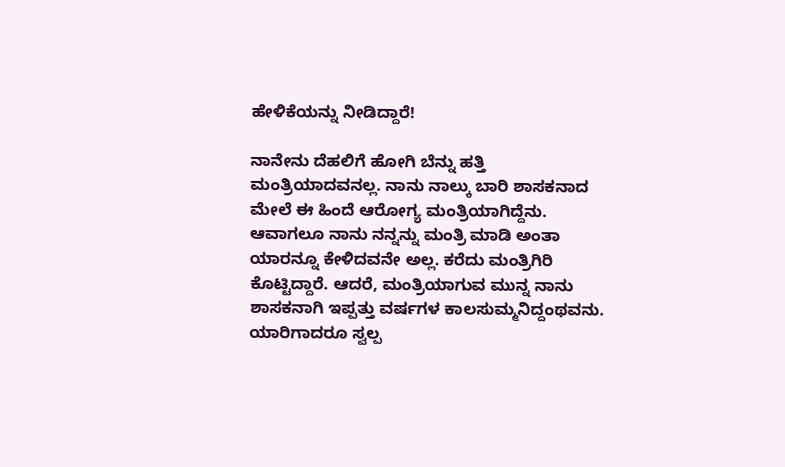ಹೇಳಿಕೆಯನ್ನು ನೀಡಿದ್ದಾರೆ!

ನಾನೇನು ದೆಹಲಿಗೆ ಹೋಗಿ ಬೆನ್ನು ಹತ್ತಿ ಮಂತ್ರಿಯಾದವನಲ್ಲ. ನಾನು ನಾಲ್ಕು ಬಾರಿ ಶಾಸಕನಾದ ಮೇಲೆ ಈ ಹಿಂದೆ ಆರೋಗ್ಯ ಮಂತ್ರಿಯಾಗಿದ್ದೆನು. ಆವಾಗಲೂ ನಾನು ನನ್ನನ್ನು ಮಂತ್ರಿ ಮಾಡಿ ಅಂತಾ ಯಾರನ್ನೂ ಕೇಳಿದವನೇ ಅಲ್ಲ. ಕರೆದು ಮಂತ್ರಿಗಿರಿ ಕೊಟ್ಟಿದ್ದಾರೆ. ಆದರೆ, ಮಂತ್ರಿಯಾಗುವ ಮುನ್ನ ನಾನು ಶಾಸಕನಾಗಿ ಇಪ್ಪತ್ತು ವರ್ಷಗಳ ಕಾಲಸುಮ್ಮನಿದ್ದಂಥವನು. ಯಾರಿಗಾದರೂ ಸ್ವಲ್ಪ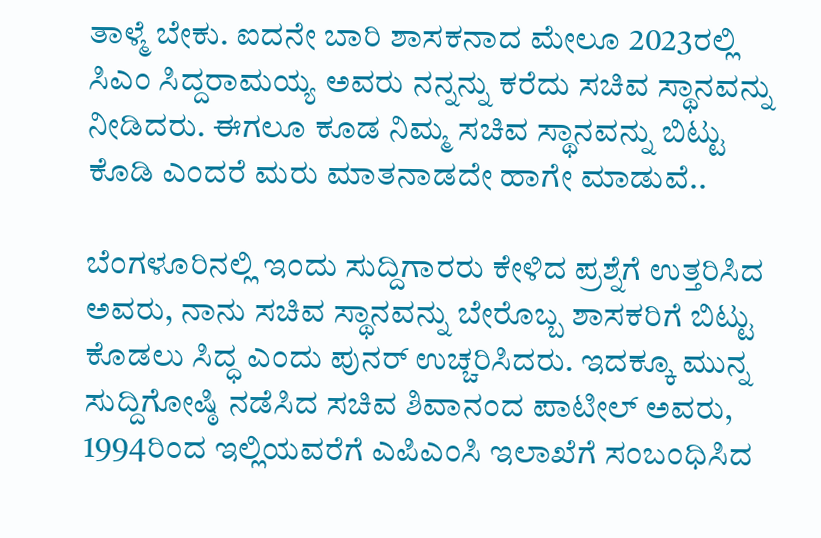ತಾಳ್ಮೆ ಬೇಕು. ಐದನೇ ಬಾರಿ ಶಾಸಕನಾದ ಮೇಲೂ 2023ರಲ್ಲಿ ಸಿಎಂ ಸಿದ್ದರಾಮಯ್ಯ ಅವರು ನನ್ನನ್ನು ಕರೆದು ಸಚಿವ ಸ್ಥಾನವನ್ನು ನೀಡಿದರು. ಈಗಲೂ ಕೂಡ ನಿಮ್ಮ ಸಚಿವ ಸ್ಥಾನವನ್ನು ಬಿಟ್ಟು ಕೊಡಿ ಎಂದರೆ ಮರು ಮಾತನಾಡದೇ ಹಾಗೇ ಮಾಡುವೆ..

ಬೆಂಗಳೂರಿನಲ್ಲಿ ಇಂದು ಸುದ್ದಿಗಾರರು ಕೇಳಿದ ಪ್ರಶ್ನೆಗೆ ಉತ್ತರಿಸಿದ ಅವರು, ನಾನು ಸಚಿವ ಸ್ಥಾನವನ್ನು ಬೇರೊಬ್ಬ ಶಾಸಕರಿಗೆ ಬಿಟ್ಟು ಕೊಡಲು ಸಿದ್ಧ ಎಂದು ಪುನರ್ ಉಚ್ಚರಿಸಿದರು. ಇದಕ್ಕೂ ಮುನ್ನ ಸುದ್ದಿಗೋಷ್ಠಿ ನಡೆಸಿದ ಸಚಿವ ಶಿವಾನಂದ ಪಾಟೀಲ್ ಅವರು, 1994ರಿಂದ ಇಲ್ಲಿಯವರೆಗೆ ಎಪಿಎಂಸಿ ಇಲಾಖೆಗೆ ಸಂಬಂಧಿಸಿದ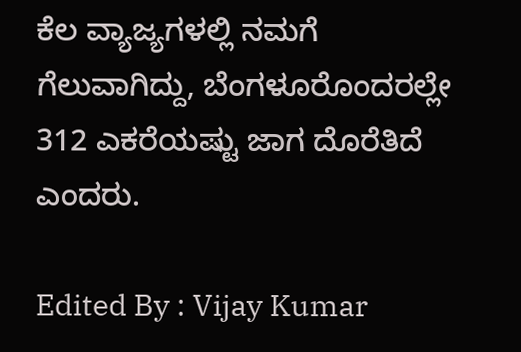ಕೆಲ ವ್ಯಾಜ್ಯಗಳಲ್ಲಿ ನಮಗೆ ಗೆಲುವಾಗಿದ್ದು, ಬೆಂಗಳೂರೊಂದರಲ್ಲೇ 312 ಎಕರೆಯಷ್ಟು ಜಾಗ ದೊರೆತಿದೆ ಎಂದರು.

Edited By : Vijay Kumar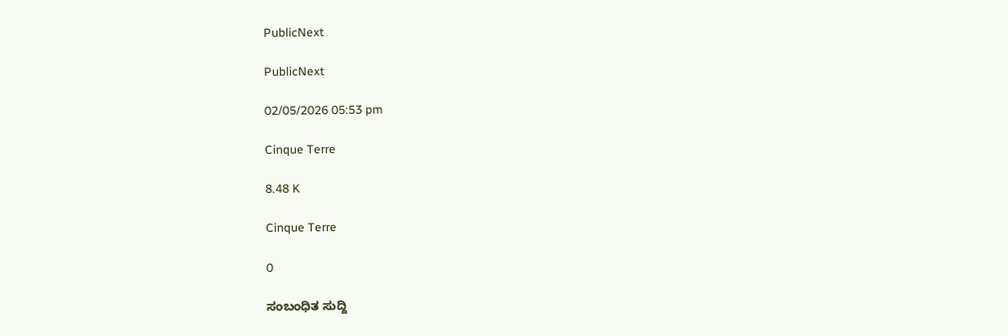PublicNext

PublicNext

02/05/2026 05:53 pm

Cinque Terre

8.48 K

Cinque Terre

0

ಸಂಬಂಧಿತ ಸುದ್ದಿ